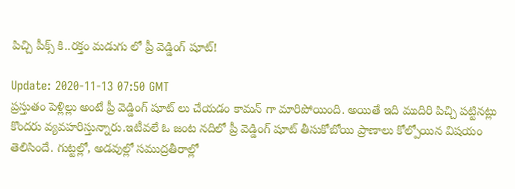పిచ్చి పీక్స్ కి..రక్తం మడుగు లో ప్రీ వెడ్డింగ్ షూట్!

Update: 2020-11-13 07:50 GMT
ప్రస్తుతం పెళ్లిల్లు అంటే ప్రీ వెడ్డింగ్ షూట్ లు చేయడం కామన్ గా మారిపోయింది. అయితే ఇది ముదిరి పిచ్చి పట్టినట్లు కొందరు వ్యవహరిస్తున్నారు.ఇటీవలే ఓ జంట నదిలో ప్రీ వెడ్డింగ్ షూట్ తీసుకోబోయి ప్రాణాలు కోల్పోయిన విషయం తెలిసిందే. గుట్టల్లో, అడవుల్లో సముద్రతీరాల్లో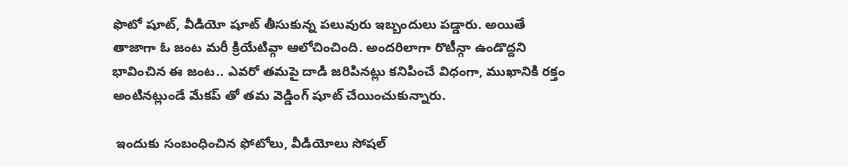ఫొటో షూట్, వీడియో షూట్ తీసుకున్న పలువురు ఇబ్బందులు పడ్డారు. అయితే తాజాగా ఓ జంట మరీ క్రియేటివ్గా ఆలోచించింది. అందరిలాగా రొటీన్గా ఉండొద్దని భావించిన ఈ జంట.. ఎవరో తమపై దాడి జరిపినట్లు కనిపించే విధంగా, ముఖానికి రక్తం అంటినట్లుండే మేకప్‌ తో తమ వెడ్డింగ్‌ షూట్‌ చేయించుకున్నారు.

 ఇందుకు సంబంధించిన ఫోటోలు, వీడియోలు సోషల్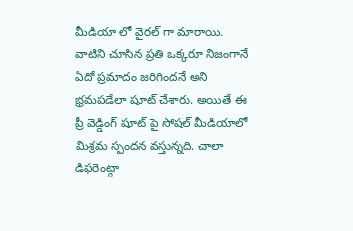మీడియా లో వైరల్ గా మారాయి. వాటిని చూసిన ప్రతి ఒక్కరూ నిజంగానే ఏదో ప్రమాదం జరిగిందనే అని భ్రమపడేలా షూట్ చేశారు. అయితే ఈ ప్రీ వెడ్డింగ్ షూట్ పై సోషల్ మీడియాలో మిశ్రమ స్పందన వస్తున్నది. చాలా డిఫరెంట్గా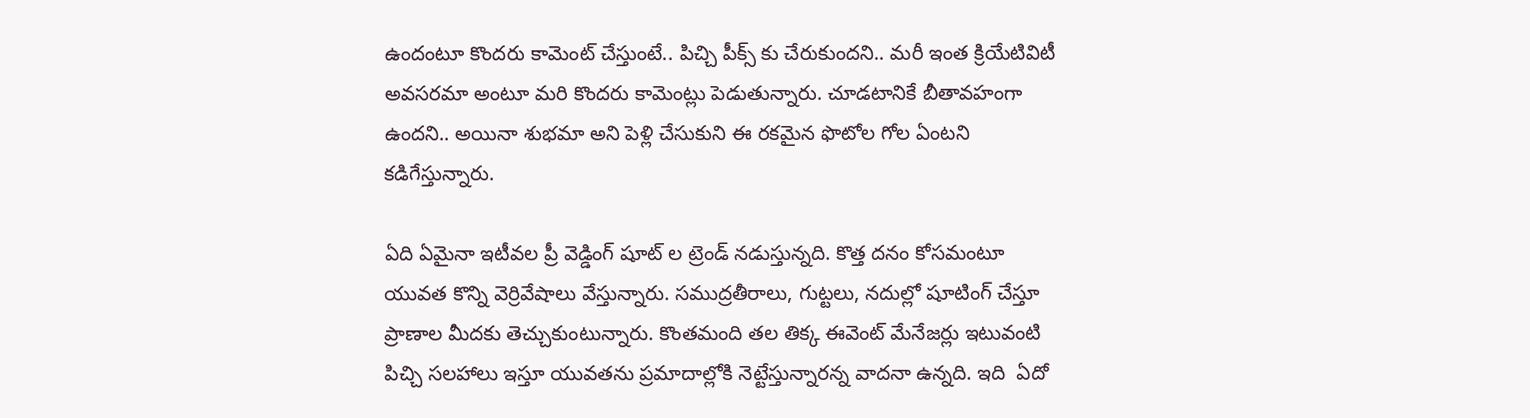ఉందంటూ కొందరు కామెంట్ చేస్తుంటే.. పిచ్చి పీక్స్ కు చేరుకుందని.. మరీ ఇంత క్రియేటివిటీ అవసరమా అంటూ మరి కొందరు కామెంట్లు పెడుతున్నారు. చూడటానికే బీతావహంగా ఉందని.. అయినా శుభమా అని పెళ్లి చేసుకుని ఈ రకమైన ఫొటోల గోల ఏంటని కడిగేస్తున్నారు.

ఏది ఏమైనా ఇటీవల ప్రీ వెడ్డింగ్ షూట్ ల ట్రెండ్ నడుస్తున్నది. కొత్త దనం కోసమంటూ యువత కొన్ని వెర్రివేషాలు వేస్తున్నారు. సముద్రతీరాలు, గుట్టలు, నదుల్లో షూటింగ్ చేస్తూ ప్రాణాల మీదకు తెచ్చుకుంటున్నారు. కొంతమంది తల తిక్క ఈవెంట్ మేనేజర్లు ఇటువంటి పిచ్చి సలహాలు ఇస్తూ యువతను ప్రమాదాల్లోకి నెట్టేస్తున్నారన్న వాదనా ఉన్నది. ఇది  ఏదో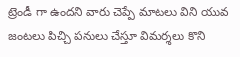ట్రెండీ గా ఉందని వారు చెప్పే మాటలు విని యువ జంటలు పిచ్చి పనులు చేస్తూ విమర్శలు కొని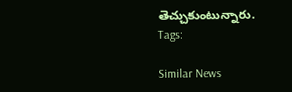తెచ్చుకుంటున్నారు.
Tags:

Similar News